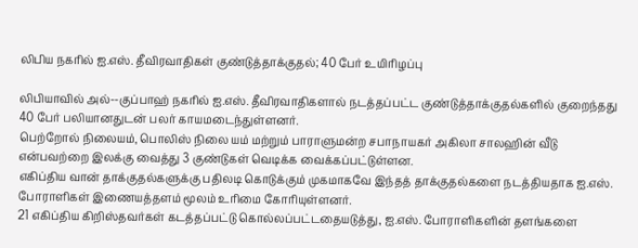லிபிய நகரில் ஐ.எஸ். தீவிரவாதிகள் குண்டுத்தாக்குதல்; 40 பேர் உயிரிழப்பு

லிபியாவில் அல்--குப்பாஹ் நகரில் ஐ.எஸ். தீவிரவாதிகளால் நடத்தப்பட்ட குண்டுத்தாக்குதல்களில் குறைந்தது 40 பேர் பலியானதுடன் பலர் காயமடைந்துள்ளனர்.
பெற்றோல் நிலையம், பொலிஸ் நிலை யம் மற்றும் பாராளுமன்ற சபாநாயகர் அகிலா சாலஹின் வீடு என்பவற்றை இலக்கு வைத்து 3 குண்டுகள் வெடிக்க வைக்கப்பட்டுள்ளன.
எகிப்திய வான் தாக்குதல்களுக்கு பதிலடி கொடுக்கும் முகமாகவே இந்தத் தாக்குதல்களை நடத்தியதாக ஐ.எஸ். போராளிகள் இணையத்தளம் மூலம் உரிமை கோரியுள்ளனர்.
21 எகிப்திய கிறிஸ்தவர்கள் கடத்தப்பட்டு கொல்லப்பட்டதையடுத்து, ஐ.எஸ். போராளிகளின் தளங்களை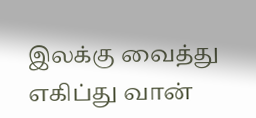இலக்கு வைத்து எகிப்து வான்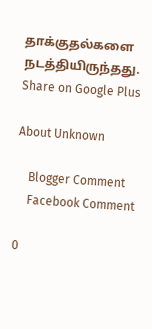தாக்குதல்களை நடத்தியிருந்தது.
Share on Google Plus

About Unknown

    Blogger Comment
    Facebook Comment

0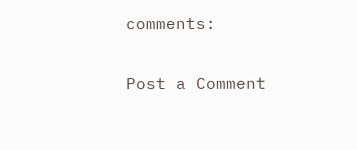comments:

Post a Comment